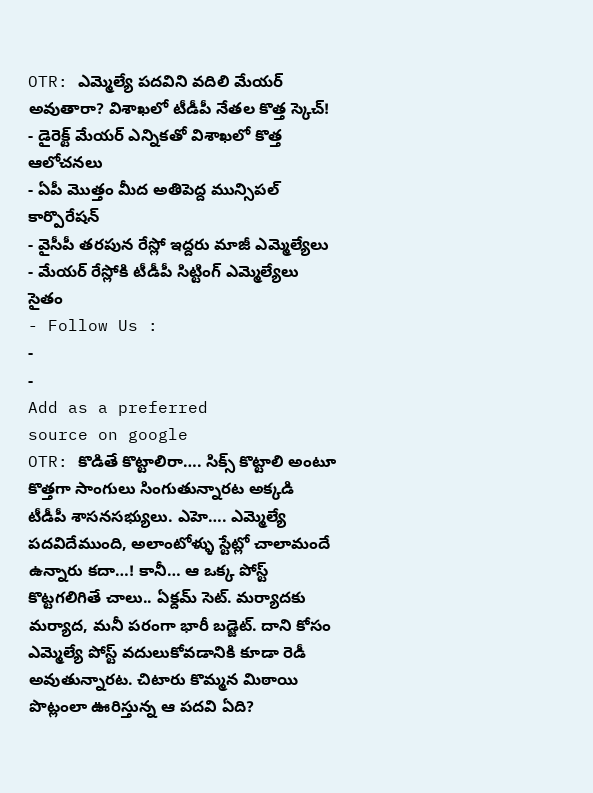OTR: ఎమ్మెల్యే పదవిని వదిలి మేయర్ అవుతారా? విశాఖలో టీడీపీ నేతల కొత్త స్కెచ్!
- డైరెక్ట్ మేయర్ ఎన్నికతో విశాఖలో కొత్త ఆలోచనలు
- ఏపీ మొత్తం మీద అతిపెద్ద మున్సిపల్ కార్పొరేషన్
- వైసీపీ తరపున రేస్లో ఇద్దరు మాజీ ఎమ్మెల్యేలు
- మేయర్ రేస్లోకి టీడీపీ సిట్టింగ్ ఎమ్మెల్యేలు సైతం
- Follow Us :
-
-
Add as a preferred
source on google
OTR: కొడితే కొట్టాలిరా…. సిక్స్ కొట్టాలి అంటూ కొత్తగా సాంగులు సింగుతున్నారట అక్కడి టీడీపీ శాసనసభ్యులు. ఎహె…. ఎమ్మెల్యే పదవిదేముంది, అలాంటోళ్ళు స్టేట్లో చాలామందే ఉన్నారు కదా…! కానీ… ఆ ఒక్క పోస్ట్ కొట్టగలిగితే చాలు.. ఏక్దమ్ సెట్. మర్యాదకు మర్యాద, మనీ పరంగా భారీ బడ్జెట్. దాని కోసం ఎమ్మెల్యే పోస్ట్ వదులుకోవడానికి కూడా రెడీ అవుతున్నారట. చిటారు కొమ్మన మిఠాయి పొట్లంలా ఊరిస్తున్న ఆ పదవి ఏది?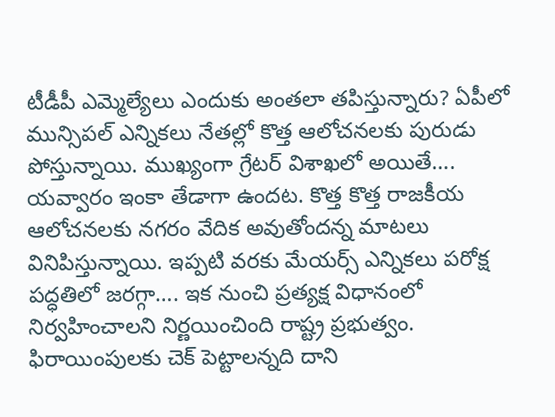టీడీపీ ఎమ్మెల్యేలు ఎందుకు అంతలా తపిస్తున్నారు? ఏపీలో మున్సిపల్ ఎన్నికలు నేతల్లో కొత్త ఆలోచనలకు పురుడు పోస్తున్నాయి. ముఖ్యంగా గ్రేటర్ విశాఖలో అయితే…. యవ్వారం ఇంకా తేడాగా ఉందట. కొత్త కొత్త రాజకీయ ఆలోచనలకు నగరం వేదిక అవుతోందన్న మాటలు వినిపిస్తున్నాయి. ఇప్పటి వరకు మేయర్స్ ఎన్నికలు పరోక్ష పద్ధతిలో జరగ్గా…. ఇక నుంచి ప్రత్యక్ష విధానంలో నిర్వహించాలని నిర్ణయించింది రాష్ట్ర ప్రభుత్వం. ఫిరాయింపులకు చెక్ పెట్టాలన్నది దాని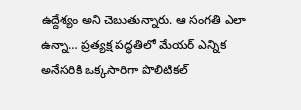ఉద్దేశ్యం అని చెబుతున్నారు. ఆ సంగతి ఎలా ఉన్నా… ప్రత్యక్ష పద్ధతిలో మేయర్ ఎన్నిక అనేసరికి ఒక్కసారిగా పొలిటికల్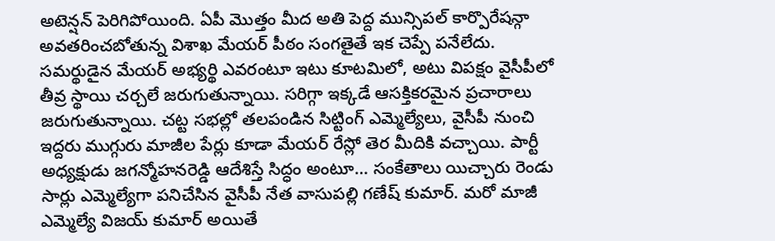అటెన్షన్ పెరిగిపోయింది. ఏపీ మొత్తం మీద అతి పెద్ద మున్సిపల్ కార్పొరేషన్గా అవతరించబోతున్న విశాఖ మేయర్ పీఠం సంగతైతే ఇక చెప్పే పనేలేదు. సమర్థుడైన మేయర్ అభ్యర్థి ఎవరంటూ ఇటు కూటమిలో, అటు విపక్షం వైసీపీలో తీవ్ర స్థాయి చర్చలే జరుగుతున్నాయి. సరిగ్గా ఇక్కడే ఆసక్తికరమైన ప్రచారాలు జరుగుతున్నాయి. చట్ట సభల్లో తలపండిన సిట్టింగ్ ఎమ్మెల్యేలు, వైసీపీ నుంచి ఇద్దరు ముగ్గురు మాజీల పేర్లు కూడా మేయర్ రేస్లో తెర మీదికి వచ్చాయి. పార్టీ అధ్యక్షుడు జగన్మోహనరెడ్డి ఆదేశిస్తే సిద్ధం అంటూ… సంకేతాలు యిచ్చారు రెండు సార్లు ఎమ్మెల్యేగా పనిచేసిన వైసీపీ నేత వాసుపల్లి గణేష్ కుమార్. మరో మాజీ ఎమ్మెల్యే విజయ్ కుమార్ అయితే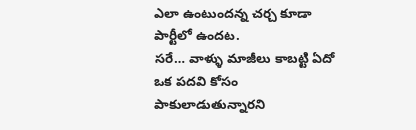ఎలా ఉంటుందన్న చర్చ కూడా పార్టీలో ఉందట.
సరే… వాళ్ళు మాజీలు కాబట్టి ఏదో ఒక పదవి కోసం పాకులాడుతున్నారని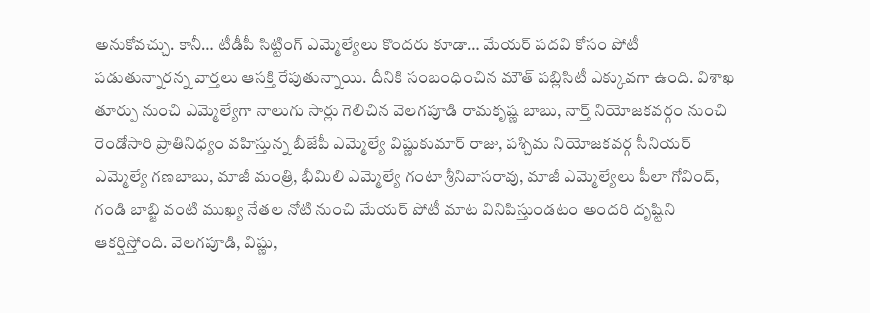అనుకోవచ్చు. కానీ… టీడీపీ సిట్టింగ్ ఎమ్మెల్యేలు కొందరు కూడా… మేయర్ పదవి కోసం పోటీ పడుతున్నారన్న వార్తలు ఆసక్తి రేపుతున్నాయి. దీనికి సంబంధించిన మౌత్ పబ్లిసిటీ ఎక్కువగా ఉంది. విశాఖ తూర్పు నుంచి ఎమ్మెల్యేగా నాలుగు సార్లు గెలిచిన వెలగపూడి రామకృష్ణ బాబు, నార్త్ నియోజకవర్గం నుంచి రెండోసారి ప్రాతినిధ్యం వహిస్తున్న బీజేపీ ఎమ్మెల్యే విష్ణుకుమార్ రాజు, పశ్చిమ నియోజకవర్గ సీనియర్ ఎమ్మెల్యే గణబాబు, మాజీ మంత్రి, భీమిలి ఎమ్మెల్యే గంటా శ్రీనివాసరావు, మాజీ ఎమ్మెల్యేలు పీలా గోవింద్, గండి బాబ్జి వంటి ముఖ్య నేతల నోటి నుంచి మేయర్ పోటీ మాట వినిపిస్తుండటం అందరి దృష్టిని ఆకర్షిస్తోంది. వెలగపూడి, విష్ణు,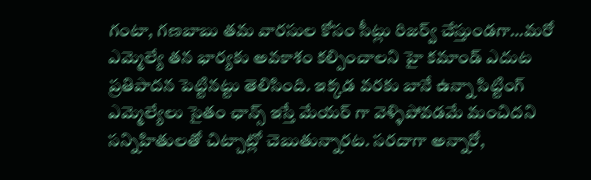గంటా, గణబాబు తమ వారసుల కోసం సీట్లు రిజర్వ్ చేస్తుండగా…మరో ఎమ్మెల్యే తన భార్యకు అవకాశం కల్పించాలని హై కమాండ్ ఎదుట ప్రతిపాదన పెట్టినట్టు తెలిసింది. ఇక్కడ వరకు బానే ఉన్నా సిట్టింగ్ ఎమ్మెల్యేలు సైతం ఛాన్స్ ఇస్తే మేయర్ గా వెళ్ళిపోవడమే మంచిదని సన్నిహితులతో చిట్చాట్లో చెబుతున్నారట. సరదాగా అన్నారో,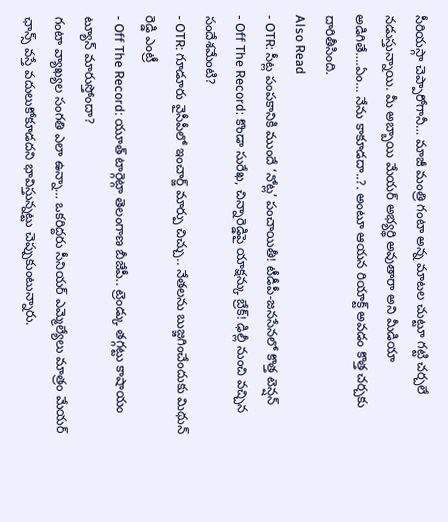సీరియస్గా చెప్పారోగానీ… మాజీ మంత్రి గంటా అన్న మాటల చుట్టూ గట్టి చర్చలే నడుస్తున్నాయి. మీ అబ్బాయి మేయర్ అభ్యర్థి అవుతారా అని మీడియా అడిగితే….ఏం… నేను కాకూడదా..?. అంటూ ఆయన రియాక్ట్ అవడం కొత్త చర్చకు దారితీసింది.
Also Read
- OTR: సీట్ల పంపకానికి ముందే ‘నోట్ల’ పంచాయితీ! టీడీపీ-జనసేనలో కొత్త టెన్షన్
- Off The Record: కొండా సురేఖ, చిన్నారెడ్డిపై యాక్షన్కు బ్రేక్! ఢిల్లీ నుంచి వచ్చిన సందేశమేంటి?
- OTR: గూడూరు వైసీపీలో ఇంచార్జ్ మార్పు చిచ్చు.. నేతలను బుజ్జగించేందుకు మిథున్ రెడ్డి ఎంట్రీ
- Off The Record: యూత్ టార్గెట్గా తెలంగాణ బీజేపీ.. ట్రెండ్కు తగ్గట్టు కాషాయం ట్యూన్ మారుస్తోందా?
గంటా వ్యాఖ్యల సంగతి ఎలా ఉన్నా… ఒకరిద్దరు సీనియర్ ఎమ్మెల్యేలు మాత్రం మేయర్ ఛాన్స్ వస్తే వదులుకోకూడదని భావిస్తున్నట్టు చెప్పుకుంటున్నారు.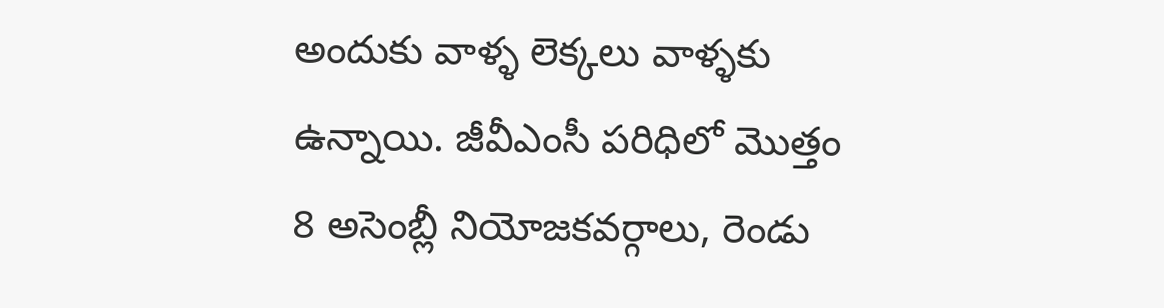అందుకు వాళ్ళ లెక్కలు వాళ్ళకు ఉన్నాయి. జీవీఎంసీ పరిధిలో మొత్తం 8 అసెంబ్లీ నియోజకవర్గాలు, రెండు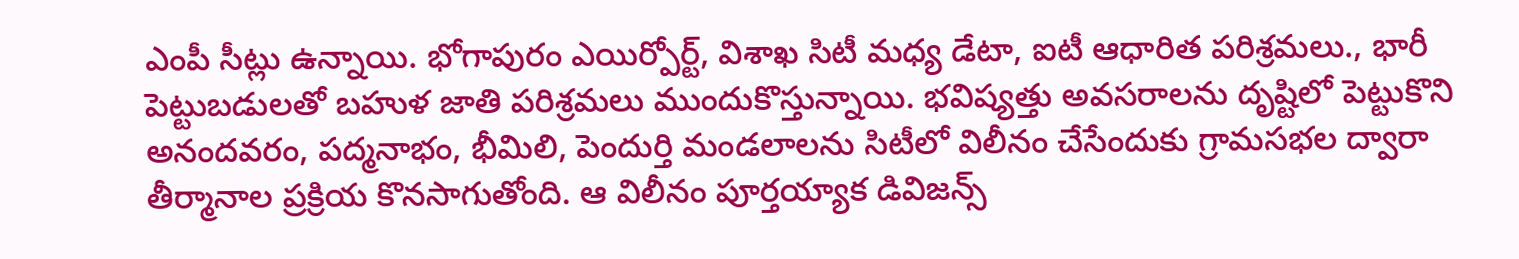ఎంపీ సీట్లు ఉన్నాయి. భోగాపురం ఎయిర్పోర్ట్, విశాఖ సిటీ మధ్య డేటా, ఐటీ ఆధారిత పరిశ్రమలు., భారీ పెట్టుబడులతో బహుళ జాతి పరిశ్రమలు ముందుకొస్తున్నాయి. భవిష్యత్తు అవసరాలను దృష్టిలో పెట్టుకొని అనందవరం, పద్మనాభం, భీమిలి, పెందుర్తి మండలాలను సిటీలో విలీనం చేసేందుకు గ్రామసభల ద్వారా తీర్మానాల ప్రక్రియ కొనసాగుతోంది. ఆ విలీనం పూర్తయ్యాక డివిజన్స్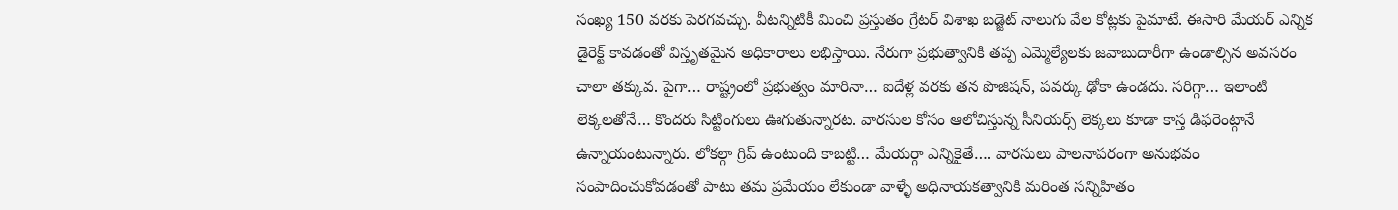సంఖ్య 150 వరకు పెరగవచ్చు. వీటన్నిటికీ మించి ప్రస్తుతం గ్రేటర్ విశాఖ బడ్జెట్ నాలుగు వేల కోట్లకు పైమాటే. ఈసారి మేయర్ ఎన్నిక డైరెక్ట్ కావడంతో విస్తృతమైన అధికారాలు లభిస్తాయి. నేరుగా ప్రభుత్వానికి తప్ప ఎమ్మెల్యేలకు జవాబుదారీగా ఉండాల్సిన అవసరం చాలా తక్కువ. పైగా… రాష్ట్రంలో ప్రభుత్వం మారినా… ఐదేళ్ల వరకు తన పొజిషన్, పవర్కు ఢోకా ఉండదు. సరిగ్గా… ఇలాంటి లెక్కలతోనే… కొందరు సిట్టింగులు ఊగుతున్నారట. వారసుల కోసం ఆలోచిస్తున్న సీనియర్స్ లెక్కలు కూడా కాస్త డిఫరెంట్గానే ఉన్నాయంటున్నారు. లోకల్గా గ్రిప్ ఉంటుంది కాబట్టి… మేయర్గా ఎన్నికైతే…. వారసులు పాలనాపరంగా అనుభవం సంపాదించుకోవడంతో పాటు తమ ప్రమేయం లేకుండా వాళ్ళే అధినాయకత్వానికి మరింత సన్నిహితం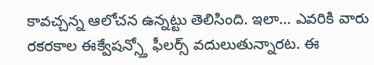కావచ్చన్న ఆలోచన ఉన్నట్టు తెలిసింది. ఇలా… ఎవరికి వారు రకరకాల ఈక్వేషన్స్తో ఫీలర్స్ వదులుతున్నారట. ఈ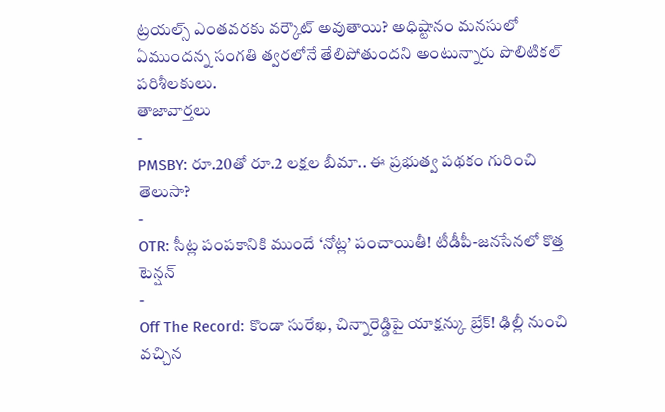ట్రయల్స్ ఎంతవరకు వర్కౌట్ అవుతాయి? అధిష్టానం మనసులో ఏముందన్న సంగతి త్వరలోనే తేలిపోతుందని అంటున్నారు పొలిటికల్ పరిశీలకులు.
తాజావార్తలు
-
PMSBY: రూ.20తో రూ.2 లక్షల బీమా.. ఈ ప్రభుత్వ పథకం గురించి తెలుసా?
-
OTR: సీట్ల పంపకానికి ముందే ‘నోట్ల’ పంచాయితీ! టీడీపీ-జనసేనలో కొత్త టెన్షన్
-
Off The Record: కొండా సురేఖ, చిన్నారెడ్డిపై యాక్షన్కు బ్రేక్! ఢిల్లీ నుంచి వచ్చిన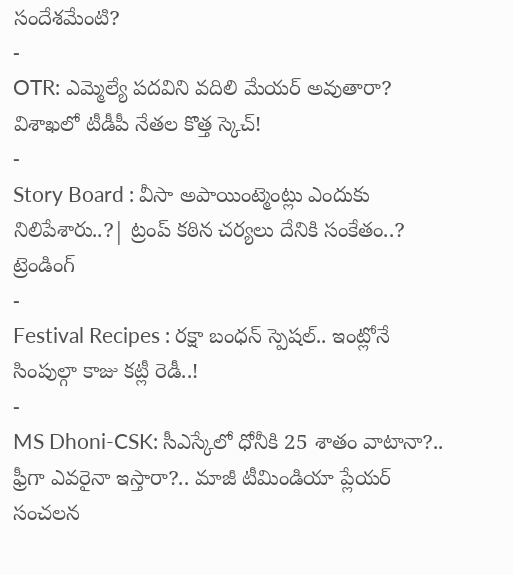సందేశమేంటి?
-
OTR: ఎమ్మెల్యే పదవిని వదిలి మేయర్ అవుతారా? విశాఖలో టీడీపీ నేతల కొత్త స్కెచ్!
-
Story Board : వీసా అపాయింట్మెంట్లు ఎందుకు నిలిపేశారు..?| ట్రంప్ కఠిన చర్యలు దేనికి సంకేతం..?
ట్రెండింగ్
-
Festival Recipes : రక్షా బంధన్ స్పెషల్.. ఇంట్లోనే సింపుల్గా కాజు కట్లీ రెడీ..!
-
MS Dhoni-CSK: సీఎస్కేలో ధోనీకి 25 శాతం వాటానా?.. ఫ్రీగా ఎవరైనా ఇస్తారా?.. మాజీ టీమిండియా ప్లేయర్ సంచలన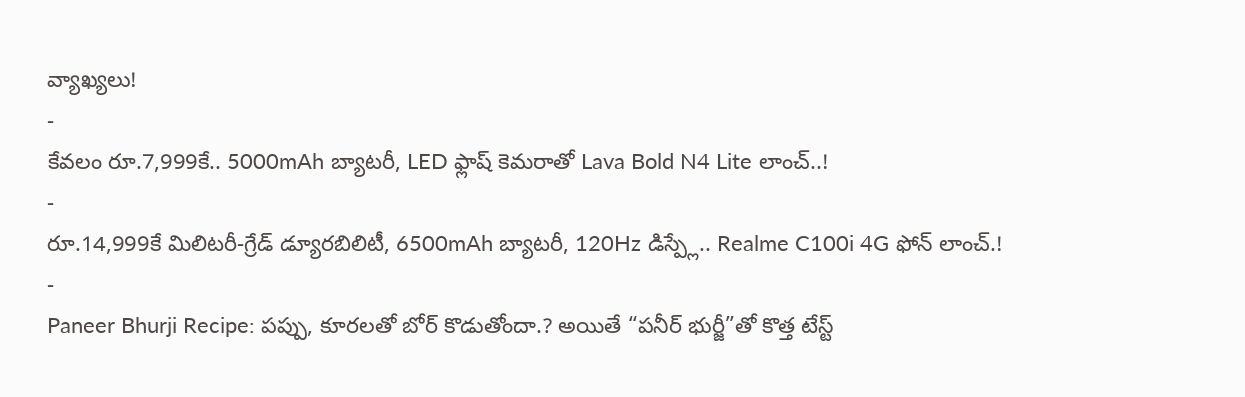వ్యాఖ్యలు!
-
కేవలం రూ.7,999కే.. 5000mAh బ్యాటరీ, LED ఫ్లాష్ కెమరాతో Lava Bold N4 Lite లాంచ్..!
-
రూ.14,999కే మిలిటరీ-గ్రేడ్ డ్యూరబిలిటీ, 6500mAh బ్యాటరీ, 120Hz డిస్ప్లే.. Realme C100i 4G ఫోన్ లాంచ్.!
-
Paneer Bhurji Recipe: పప్పు, కూరలతో బోర్ కొడుతోందా.? అయితే “పనీర్ భుర్జీ”తో కొత్త టేస్ట్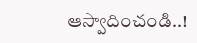ఆస్వాదించండి..!